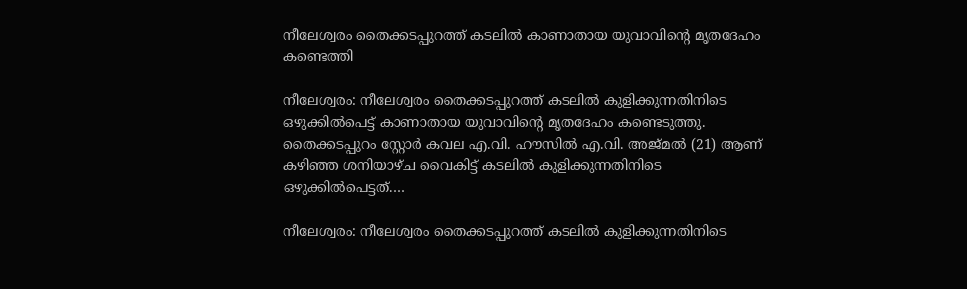നീലേശ്വരം തൈക്കടപ്പുറത്ത് കടലിൽ കാണാതായ യുവാവിന്റെ മൃതദേഹം കണ്ടെത്തി

നീലേശ്വരം: നീലേശ്വരം തൈക്കടപ്പുറത്ത് കടലിൽ കുളിക്കുന്നതിനിടെ ഒഴുക്കിൽപെട്ട് കാണാതായ യുവാവിന്റെ മൃതദേഹം കണ്ടെടുത്തു. തൈക്കടപ്പുറം സ്റ്റോർ കവല എ.വി. ഹൗസിൽ എ.വി. അജ്മൽ (21) ആണ് കഴിഞ്ഞ ശനിയാഴ്ച വൈകിട്ട് കടലിൽ കുളിക്കുന്നതിനിടെ ഒഴുക്കിൽപെട്ടത്.…

നീലേശ്വരം: നീലേശ്വരം തൈക്കടപ്പുറത്ത് കടലിൽ കുളിക്കുന്നതിനിടെ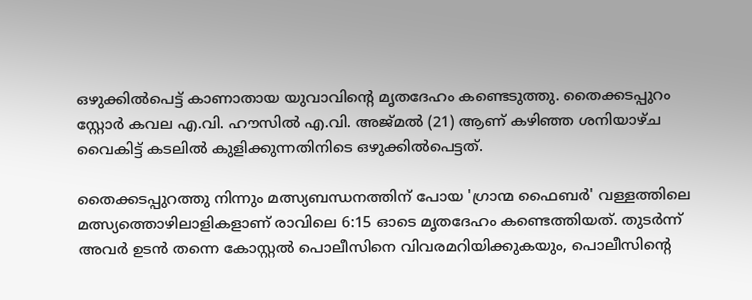ഒഴുക്കിൽപെട്ട് കാണാതായ യുവാവിന്റെ മൃതദേഹം കണ്ടെടുത്തു. തൈക്കടപ്പുറം സ്റ്റോർ കവല എ.വി. ഹൗസിൽ എ.വി. അജ്മൽ (21) ആണ് കഴിഞ്ഞ ശനിയാഴ്ച വൈകിട്ട് കടലിൽ കുളിക്കുന്നതിനിടെ ഒഴുക്കിൽപെട്ടത്.

തൈക്കടപ്പുറത്തു നിന്നും മത്സ്യബന്ധനത്തിന് പോയ 'ഗ്രാന്മ ഫൈബർ' വള്ളത്തിലെ മത്സ്യത്തൊഴിലാളികളാണ് രാവിലെ 6:15 ഓടെ മൃതദേഹം കണ്ടെത്തിയത്. തുടർന്ന് അവർ ഉടൻ തന്നെ കോസ്റ്റൽ പൊലീസിനെ വിവരമറിയിക്കുകയും, പൊലീസിന്റെ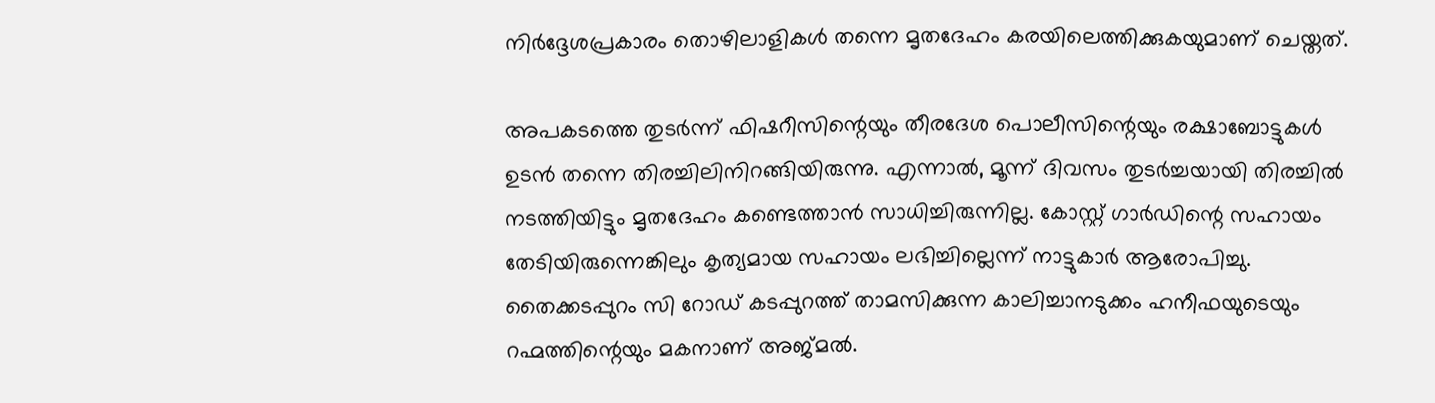നിർദ്ദേശപ്രകാരം തൊഴിലാളികൾ തന്നെ മൃതദേഹം കരയിലെത്തിക്കുകയുമാണ് ചെയ്തത്.

അപകടത്തെ തുടർന്ന് ഫിഷറീസിന്റെയും തീരദേശ പൊലീസിന്റെയും രക്ഷാബോട്ടുകൾ ഉടൻ തന്നെ തിരച്ചിലിനിറങ്ങിയിരുന്നു. എന്നാൽ, മൂന്ന് ദിവസം തുടർച്ചയായി തിരച്ചിൽ നടത്തിയിട്ടും മൃതദേഹം കണ്ടെത്താൻ സാധിച്ചിരുന്നില്ല. കോസ്റ്റ് ഗാർഡിന്റെ സഹായം തേടിയിരുന്നെങ്കിലും കൃത്യമായ സഹായം ലഭിച്ചില്ലെന്ന് നാട്ടുകാർ ആരോപിച്ചു. തൈക്കടപ്പുറം സി റോഡ് കടപ്പുറത്ത് താമസിക്കുന്ന കാലിച്ചാനടുക്കം ഹനീഫയുടെയും റഹ്മത്തിന്റെയും മകനാണ് അജ്മൽ.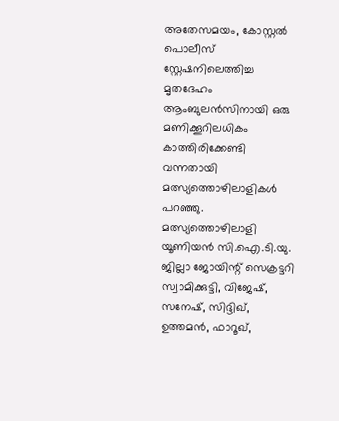അതേസമയം, കോസ്റ്റൽ പൊലീസ് സ്റ്റേഷനിലെത്തിച്ച മൃതദേഹം ആംബുലൻസിനായി ഒരു മണിക്കൂറിലധികം കാത്തിരിക്കേണ്ടി വന്നതായി മത്സ്യത്തൊഴിലാളികൾ പറഞ്ഞു. മത്സ്യത്തൊഴിലാളി യൂണിയൻ സി.ഐ.ടി.യു. ജില്ലാ ജോയിന്റ് സെക്രട്ടറി സ്വാമിക്കുട്ടി, വിജേഷ്, സനേഷ്, സിദ്ദിഖ്, ഉത്തമൻ, ഫാറൂഖ്,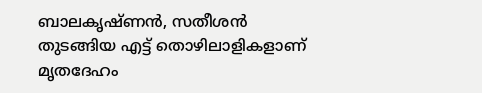ബാലകൃഷ്ണൻ, സതീശൻ തുടങ്ങിയ എട്ട് തൊഴിലാളികളാണ് മൃതദേഹം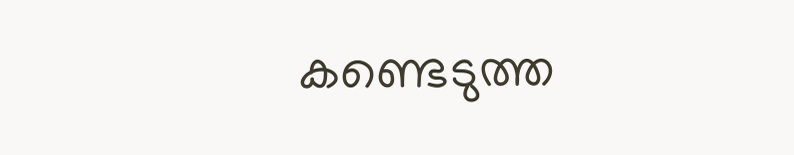കണ്ടെടുത്ത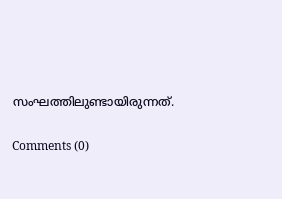സംഘത്തിലുണ്ടായിരുന്നത്.

Comments (0)